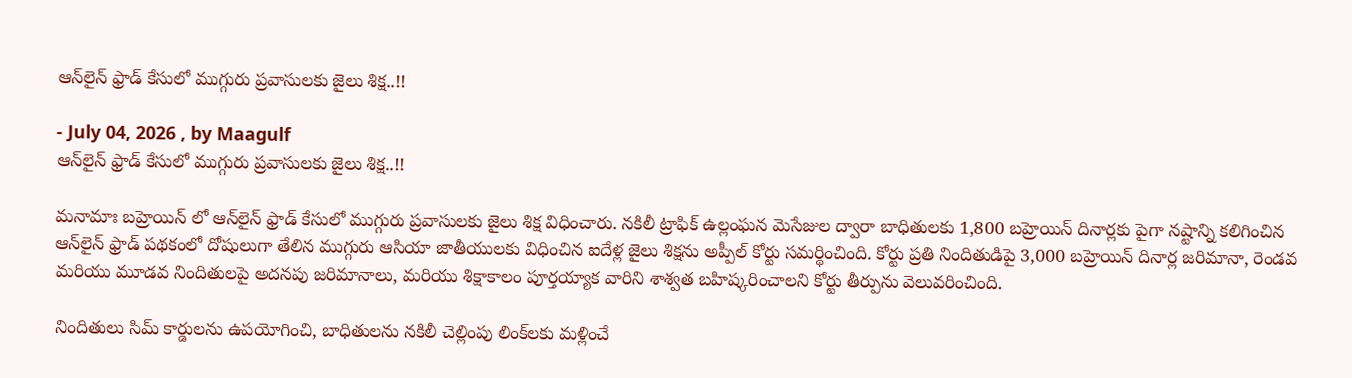ఆన్‌లైన్ ఫ్రాడ్ కేసులో ముగ్గురు ప్రవాసులకు జైలు శిక్ష..!!

- July 04, 2026 , by Maagulf
ఆన్‌లైన్ ఫ్రాడ్ కేసులో ముగ్గురు ప్రవాసులకు జైలు శిక్ష..!!

మనామాః బహ్రెయిన్ లో ఆన్‌లైన్ ఫ్రాడ్ కేసులో ముగ్గురు ప్రవాసులకు జైలు శిక్ష విధించారు. నకిలీ ట్రాఫిక్ ఉల్లంఘన మెసేజుల ద్వారా బాధితులకు 1,800 బహ్రెయిన్ దినార్లకు పైగా నష్టాన్ని కలిగించిన ఆన్‌లైన్ ఫ్రాడ్ పథకంలో దోషులుగా తేలిన ముగ్గురు ఆసియా జాతీయులకు విధించిన ఐదేళ్ల జైలు శిక్షను అప్పీల్ కోర్టు సమర్థించింది. కోర్టు ప్రతి నిందితుడిపై 3,000 బహ్రెయిన్ దినార్ల జరిమానా, రెండవ మరియు మూడవ నిందితులపై అదనపు జరిమానాలు, మరియు శిక్షాకాలం పూర్తయ్యాక వారిని శాశ్వత బహిష్కరించాలని కోర్టు తీర్పును వెలువరించింది.

నిందితులు సిమ్ కార్డులను ఉపయోగించి, బాధితులను నకిలీ చెల్లింపు లింక్‌లకు మళ్లించే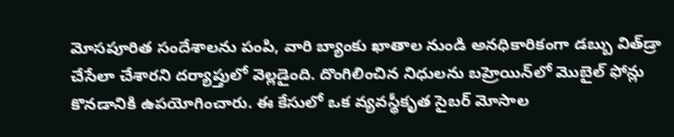మోసపూరిత సందేశాలను పంపి, వారి బ్యాంకు ఖాతాల నుండి అనధికారికంగా డబ్బు విత్‌డ్రా చేసేలా చేశారని దర్యాప్తులో వెల్లడైంది. దొంగిలించిన నిధులను బహ్రెయిన్‌లో మొబైల్ ఫోన్లు కొనడానికి ఉపయోగించారు. ఈ కేసులో ఒక వ్యవస్థీకృత సైబర్ మోసాల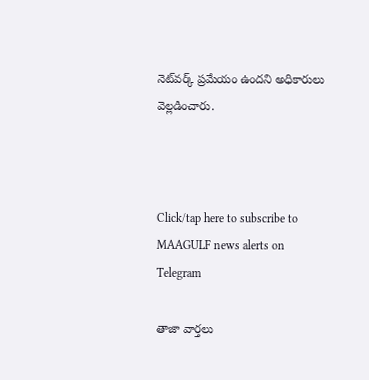నెట్‌వర్క్ ప్రమేయం ఉందని అధికారులు వెల్లడించారు.



Click/tap here to subscribe to MAAGULF news alerts on Telegram

తాజా వార్తలు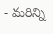- మరిన్ని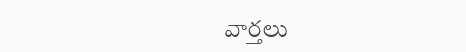వార్తలు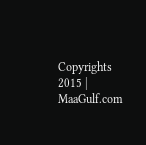Copyrights 2015 | MaaGulf.com